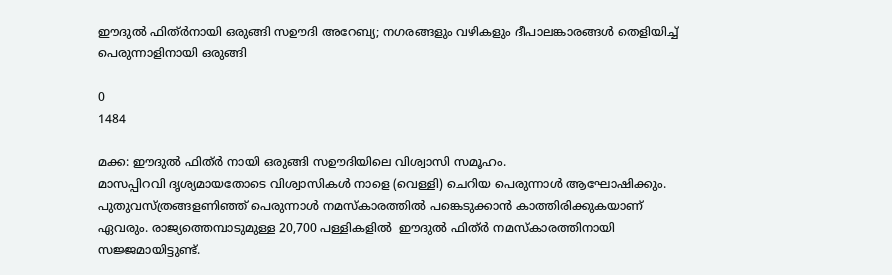ഈദുൽ ഫിത്ർനായി ഒരുങ്ങി സഊദി അറേബ്യ; നഗരങ്ങളും വഴികളും ദീപാലങ്കാരങ്ങൾ തെളിയിച്ച് പെരുന്നാളിനായി ഒരുങ്ങി

0
1484

മക്ക: ഈദുൽ ഫിത്ർ നായി ഒരുങ്ങി സഊദിയിലെ വിശ്വാസി സമൂഹം.
മാസപ്പിറവി ദൃശ്യമായതോടെ വിശ്വാസികൾ നാളെ (വെള്ളി) ചെറിയ പെരുന്നാൾ ആഘോഷിക്കും. പുതുവസ്ത്രങ്ങളണിഞ്ഞ് പെരുന്നാൾ നമസ്‌കാരത്തിൽ പങ്കെടുക്കാൻ കാത്തിരിക്കുകയാണ് ഏവരും. രാജ്യത്തെമ്പാടുമുള്ള 20,700 പള്ളികളിൽ  ഈദുൽ ഫിത്ർ നമസ്കാരത്തിനായി സജ്ജമായിട്ടുണ്ട്.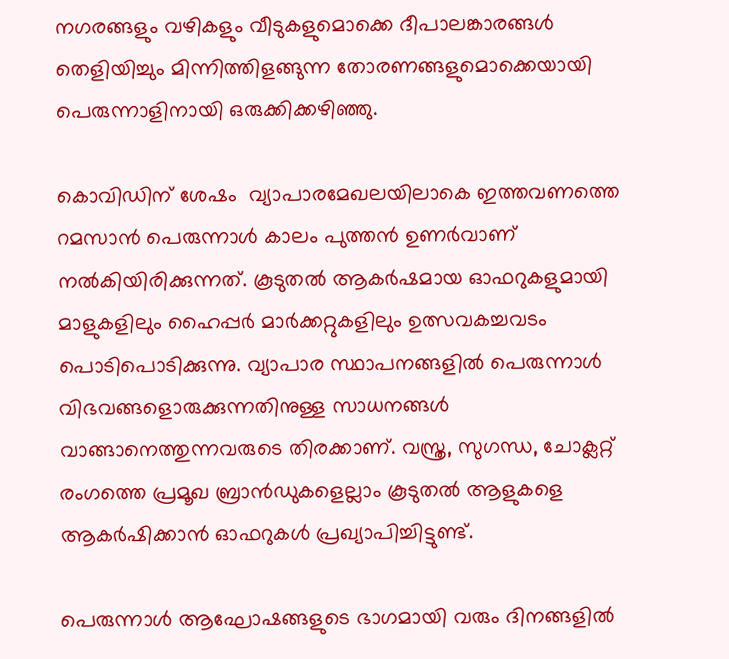നഗരങ്ങളും വഴികളും വീടുകളുമൊക്കെ ദീപാലങ്കാരങ്ങൾ  തെളിയിച്ചും മിന്നിത്തിളങ്ങുന്ന തോരണങ്ങളുമൊക്കെയായി പെരുന്നാളിനായി ഒരുക്കിക്കഴിഞ്ഞു.

കൊവിഡിന് ശേഷം  വ്യാപാരമേഖലയിലാകെ ഇത്തവണത്തെ റമസാൻ പെരുന്നാൾ കാലം പുത്തൻ ഉണർവാണ് നൽകിയിരിക്കുന്നത്. കൂടുതൽ ആകർഷമായ ഓഫറുകളുമായി മാളുകളിലും ഹൈപ്പർ മാർക്കറ്റുകളിലും ഉത്സവകച്ചവടം പൊടിപൊടിക്കുന്നു. വ്യാപാര സ്ഥാപനങ്ങളിൽ പെരുന്നാൾ വിഭവങ്ങളൊരുക്കുന്നതിനുള്ള സാധനങ്ങൾ വാങ്ങാനെത്തുന്നവരുടെ തിരക്കാണ്. വസ്ത്ര, സുഗന്ധ, ചോക്ലറ്റ് രംഗത്തെ പ്രമൂഖ ബ്രാൻഡുകളെല്ലാം കൂടുതൽ ആളുകളെ ആകർഷിക്കാൻ ഓഫറുകൾ പ്രഖ്യാപിച്ചിട്ടുണ്ട്.

പെരുന്നാൾ ആഘോഷങ്ങളുടെ ഭാഗമായി വരും ദിനങ്ങളിൽ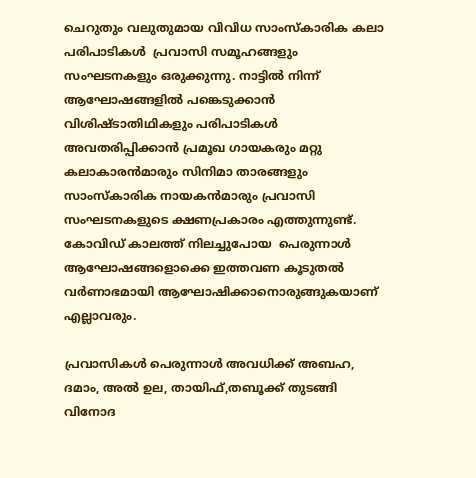ചെറുതും വലുതുമായ വിവിധ സാംസ്കാരിക കലാ പരിപാടികള്‍  പ്രവാസി സമൂഹങ്ങളും സംഘടനകളും ഒരുക്കുന്നു. നാട്ടിൽ നിന്ന് ആഘോഷങ്ങളിൽ പങ്കെടുക്കാൻ വിശിഷ്ടാതിഥികളും പരിപാടികൾ അവതരിപ്പിക്കാൻ പ്രമൂഖ ഗായകരും മറ്റു കലാകാരൻമാരും സിനിമാ താരങ്ങളും സാംസ്കാരിക നായകൻമാരും പ്രവാസി സംഘടനകളുടെ ക്ഷണപ്രകാരം എത്തുന്നുണ്ട്. കോവിഡ് കാലത്ത് നിലച്ചുപോയ  പെരുന്നാൾ ആഘോഷങ്ങളൊക്കെ ഇത്തവണ കൂടുതൽ വർണാഭമായി ആഘോഷിക്കാനൊരുങ്ങുകയാണ് എല്ലാവരും.

പ്രവാസികള്‍ പെരുന്നാൾ അവധിക്ക് അബഹ, ദമാം, അൽ ഉല, തായിഫ്,തബൂക്ക് തുടങ്ങി വിനോദ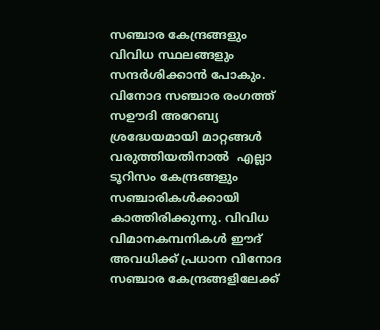സഞ്ചാര കേന്ദ്രങ്ങളും വിവിധ സ്ഥലങ്ങളും സന്ദർശിക്കാൻ പോകും. വിനോദ സഞ്ചാര രംഗത്ത് സഊദി അറേബ്യ ശ്രദ്ധേയമായി മാറ്റങ്ങൾ വരുത്തിയതിനാൽ  എല്ലാ ടൂറിസം കേന്ദ്രങ്ങളും സഞ്ചാരികൾക്കായി കാത്തിരിക്കുന്നു. വിവിധ വിമാനകമ്പനികൾ ഈദ് അവധിക്ക് പ്രധാന വിനോദ സഞ്ചാര കേന്ദ്രങ്ങളിലേക്ക്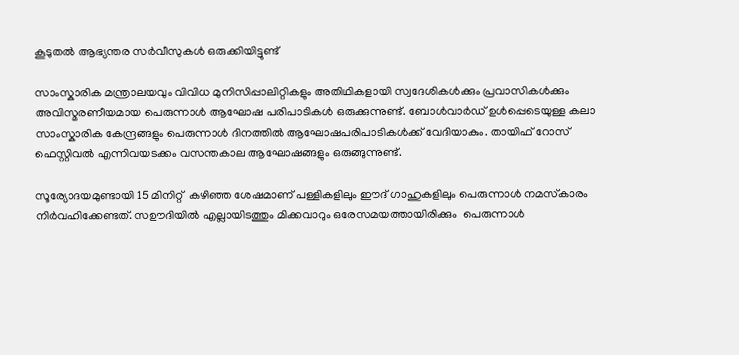കൂടുതൽ ആഭ്യന്തര സർവീസുകൾ ഒരുക്കിയിട്ടുണ്ട്

സാംസ്കാരിക മന്ത്രാലയവും വിവിധ മുനിസിപ്പാലിറ്റികളും അതിഥികളായി സ്വദേശികൾക്കും പ്രവാസികൾക്കും അവിസ്മരണീയമായ പെരുന്നാൾ ആഘോഷ പരിപാടികൾ ഒരുക്കുന്നുണ്ട്. ബോള്‍വാർഡ് ഉൾപ്പെടെയുള്ള കലാ സാംസ്കാരിക കേന്ദ്രങ്ങളും പെരുന്നാൾ ദിനത്തിൽ ആഘോഷപരിപാടികൾക്ക് വേദിയാകും. തായിഫ് റോസ് ഫെസ്റ്റിവൽ എന്നിവയടക്കം വസന്തകാല ആഘോഷങ്ങളും ഒരുങ്ങുന്നുണ്ട്.

സൂര്യോദയമുണ്ടായി 15 മിനിറ്റ്  കഴിഞ്ഞ ശേഷമാണ് പള്ളികളിലും ഈദ് ഗാഹുകളിലും പെരുന്നാൾ നമസ്‌കാരം നിർവഹിക്കേണ്ടത്. സഊദിയിൽ എല്ലായിടത്തും മിക്കവാറും ഒരേസമയത്തായിരിക്കും  പെരുന്നാൾ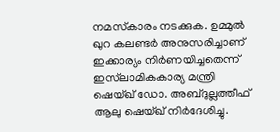നമസ്‌കാരം നടക്കുക. ഉമ്മുൽ ഖുറ കലണ്ടർ അനുസരിച്ചാണ് ഇക്കാര്യം നിർണയിച്ചതെന്ന് ഇസ്‌ലാമികകാര്യ മന്ത്രി ഷെയ്ഖ് ഡോ. അബ്ദുല്ലത്തീഫ് ആലു ഷെയ്ഖ് നിർദേശിച്ചു.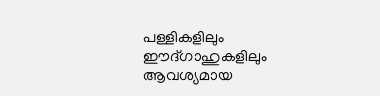പള്ളികളിലും ഈദ്ഗാഹുകളിലും ആവശ്യമായ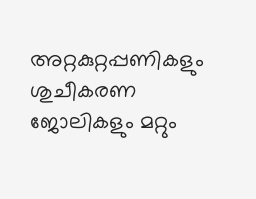അറ്റകുറ്റപ്പണികളും ശുചീകരണ ജോലികളും മറ്റും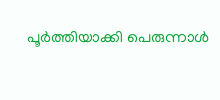പൂർത്തിയാക്കി പെരുന്നാൾ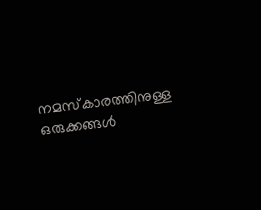നമസ്‌കാരത്തിനുള്ള ഒരുക്കങ്ങൾ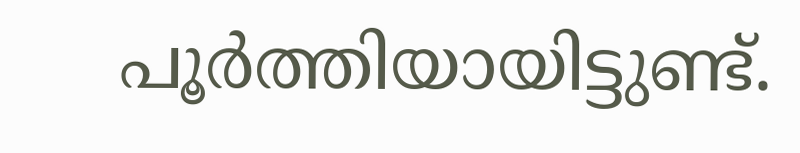പൂർത്തിയായിട്ടുണ്ട്.